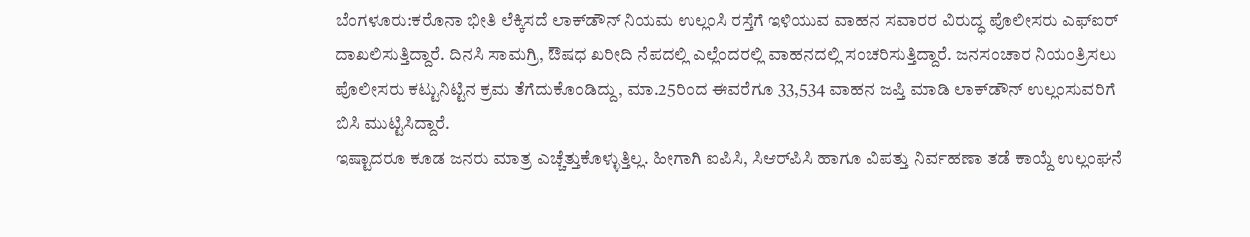ಬೆಂಗಳೂರು:ಕರೊನಾ ಭೀತಿ ಲೆಕ್ಕಿಸದೆ ಲಾಕ್‌ಡೌನ್ ನಿಯಮ ಉಲ್ಲಂಸಿ ರಸ್ತೆಗೆ ಇಳಿಯುವ ವಾಹನ ಸವಾರರ ವಿರುದ್ಧ ಪೊಲೀಸರು ಎಫ್ಐರ್ ದಾಖಲಿಸುತ್ತಿದ್ದಾರೆ. ದಿನಸಿ ಸಾಮಗ್ರಿ, ಔಷಧ ಖರೀದಿ ನೆಪದಲ್ಲಿ ಎಲ್ಲೆಂದರಲ್ಲಿ ವಾಹನದಲ್ಲಿ ಸಂಚರಿಸುತ್ತಿದ್ದಾರೆ. ಜನಸಂಚಾರ ನಿಯಂತ್ರಿಸಲು ಪೊಲೀಸರು ಕಟ್ಟುನಿಟ್ಟಿನ ಕ್ರಮ ತೆಗೆದುಕೊಂಡಿದ್ದು, ಮಾ.25ರಿಂದ ಈವರೆಗೂ 33,534 ವಾಹನ ಜಪ್ತಿ ಮಾಡಿ ಲಾಕ್‌ಡೌನ್ ಉಲ್ಲಂಸುವರಿಗೆ ಬಿಸಿ ಮುಟ್ಟಿಸಿದ್ದಾರೆ.
ಇಷ್ಟಾದರೂ ಕೂಡ ಜನರು ಮಾತ್ರ ಎಚ್ಚೆತ್ತುಕೊಳ್ಳುತ್ತಿಲ್ಲ. ಹೀಗಾಗಿ ಐಪಿಸಿ, ಸಿಆರ್‌ಪಿಸಿ ಹಾಗೂ ವಿಪತ್ತು ನಿರ್ವಹಣಾ ತಡೆ ಕಾಯ್ದೆ ಉಲ್ಲಂಘನೆ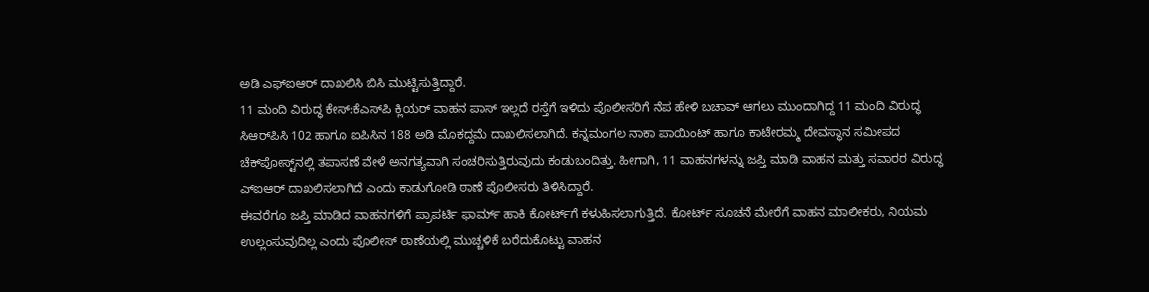ಅಡಿ ಎಫ್ಐಆರ್ ದಾಖಲಿಸಿ ಬಿಸಿ ಮುಟ್ಟಿಸುತ್ತಿದ್ದಾರೆ.
11 ಮಂದಿ ವಿರುದ್ಧ ಕೇಸ್:ಕೆಎಸ್‌ಪಿ ಕ್ಲಿಯರ್ ವಾಹನ ಪಾಸ್ ಇಲ್ಲದೆ ರಸ್ತೆಗೆ ಇಳಿದು ಪೊಲೀಸರಿಗೆ ನೆಪ ಹೇಳಿ ಬಚಾವ್ ಆಗಲು ಮುಂದಾಗಿದ್ದ 11 ಮಂದಿ ವಿರುದ್ಧ ಸಿಆರ್‌ಪಿಸಿ 102 ಹಾಗೂ ಐಪಿಸಿನ 188 ಅಡಿ ಮೊಕದ್ದಮೆ ದಾಖಲಿಸಲಾಗಿದೆ. ಕನ್ನಮಂಗಲ ನಾಕಾ ಪಾಯಿಂಟ್ ಹಾಗೂ ಕಾಟೇರಮ್ಮ ದೇವಸ್ಥಾನ ಸಮೀಪದ ಚೆಕ್‌ಪೋಸ್ಟ್‌ನಲ್ಲಿ ತಪಾಸಣೆ ವೇಳೆ ಅನಗತ್ಯವಾಗಿ ಸಂಚರಿಸುತ್ತಿರುವುದು ಕಂಡುಬಂದಿತ್ತು. ಹೀಗಾಗಿ, 11 ವಾಹನಗಳನ್ನು ಜಪ್ತಿ ಮಾಡಿ ವಾಹನ ಮತ್ತು ಸವಾರರ ವಿರುದ್ಧ ಎ್ಐಆರ್ ದಾಖಲಿಸಲಾಗಿದೆ ಎಂದು ಕಾಡುಗೋಡಿ ಠಾಣೆ ಪೊಲೀಸರು ತಿಳಿಸಿದ್ದಾರೆ.
ಈವರೆಗೂ ಜಪ್ತಿ ಮಾಡಿದ ವಾಹನಗಳಿಗೆ ಪ್ರಾಪರ್ಟಿ ಫಾರ್ಮ್ ಹಾಕಿ ಕೋರ್ಟ್‌ಗೆ ಕಳುಹಿಸಲಾಗುತ್ತಿದೆ. ಕೋರ್ಟ್ ಸೂಚನೆ ಮೇರೆಗೆ ವಾಹನ ಮಾಲೀಕರು, ನಿಯಮ ಉಲ್ಲಂಸುವುದಿಲ್ಲ ಎಂದು ಪೊಲೀಸ್ ಠಾಣೆಯಲ್ಲಿ ಮುಚ್ಚಳಿಕೆ ಬರೆದುಕೊಟ್ಟು ವಾಹನ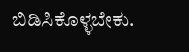ಬಿಡಿಸಿಕೊಳ್ಳಬೇಕು.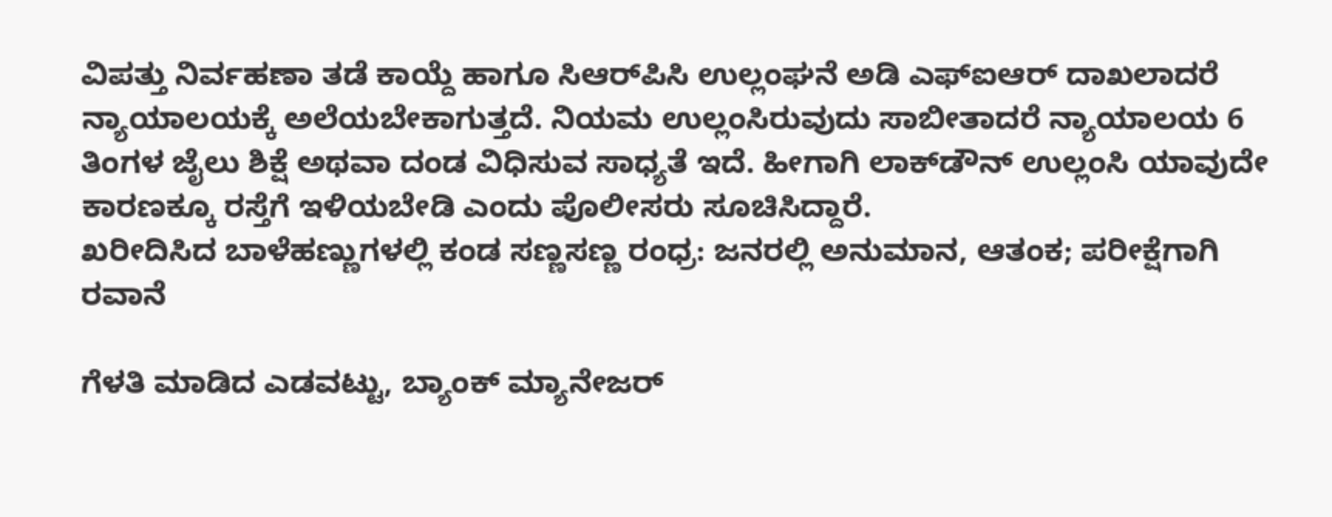ವಿಪತ್ತು ನಿರ್ವಹಣಾ ತಡೆ ಕಾಯ್ದೆ ಹಾಗೂ ಸಿಆರ್‌ಪಿಸಿ ಉಲ್ಲಂಘನೆ ಅಡಿ ಎಫ್ಐಆರ್ ದಾಖಲಾದರೆ ನ್ಯಾಯಾಲಯಕ್ಕೆ ಅಲೆಯಬೇಕಾಗುತ್ತದೆ. ನಿಯಮ ಉಲ್ಲಂಸಿರುವುದು ಸಾಬೀತಾದರೆ ನ್ಯಾಯಾಲಯ 6 ತಿಂಗಳ ಜೈಲು ಶಿಕ್ಷೆ ಅಥವಾ ದಂಡ ವಿಧಿಸುವ ಸಾಧ್ಯತೆ ಇದೆ. ಹೀಗಾಗಿ ಲಾಕ್‌ಡೌನ್ ಉಲ್ಲಂಸಿ ಯಾವುದೇ ಕಾರಣಕ್ಕೂ ರಸ್ತೆಗೆ ಇಳಿಯಬೇಡಿ ಎಂದು ಪೊಲೀಸರು ಸೂಚಿಸಿದ್ದಾರೆ.
ಖರೀದಿಸಿದ ಬಾಳೆಹಣ್ಣುಗಳಲ್ಲಿ ಕಂಡ ಸಣ್ಣಸಣ್ಣ ರಂಧ್ರ: ಜನರಲ್ಲಿ ಅನುಮಾನ, ಆತಂಕ; ಪರೀಕ್ಷೆಗಾಗಿ ರವಾನೆ

ಗೆಳತಿ ಮಾಡಿದ ಎಡವಟ್ಟು, ಬ್ಯಾಂಕ್ ಮ್ಯಾನೇಜರ್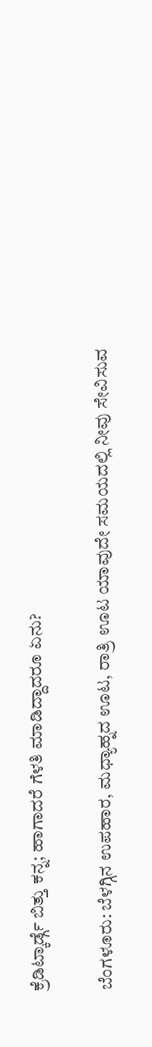ಕ್ರೆಡಿಟ್ಕಾರ್ಡ್ಗೆ ಬಿತ್ತು ಕನ್ನ; ಹಾಗಾದರೆ ಗೆಳತಿ ಮಾಡಿದ್ದಾದರೂ ಏನು?

ಬೆಂಗಳೂರು: ಬೆಳಗ್ಗಿನ ಉಪಹಾರ, ಮಧ್ಯಾಹ್ನದ ಊಟ, ರಾತ್ರಿ ಊಟ ಯಾವುದೇ ಸಮಯದಲ್ಲಿ ನೀವು ಸೇವಿಸುವ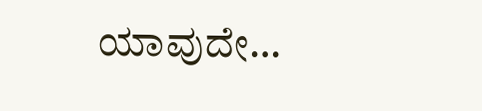ಯಾವುದೇ…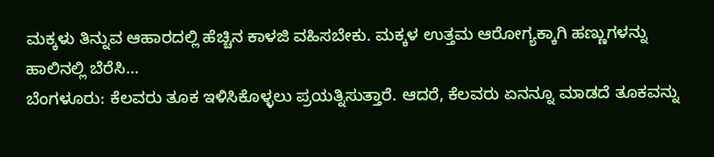ಮಕ್ಕಳು ತಿನ್ನುವ ಆಹಾರದಲ್ಲಿ ಹೆಚ್ಚಿನ ಕಾಳಜಿ ವಹಿಸಬೇಕು. ಮಕ್ಕಳ ಉತ್ತಮ ಆರೋಗ್ಯಕ್ಕಾಗಿ ಹಣ್ಣುಗಳನ್ನು ಹಾಲಿನಲ್ಲಿ ಬೆರೆಸಿ…
ಬೆಂಗಳೂರು: ಕೆಲವರು ತೂಕ ಇಳಿಸಿಕೊಳ್ಳಲು ಪ್ರಯತ್ನಿಸುತ್ತಾರೆ. ಆದರೆ, ಕೆಲವರು ಏನನ್ನೂ ಮಾಡದೆ ತೂಕವನ್ನು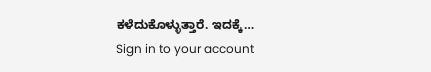ಕಳೆದುಕೊಳ್ಳುತ್ತಾರೆ. ಇದಕ್ಕೆ…
Sign in to your account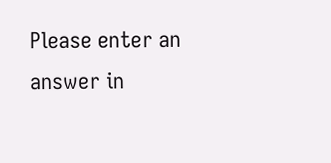Please enter an answer in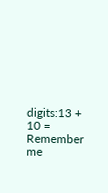digits:13 + 10 =
Remember me